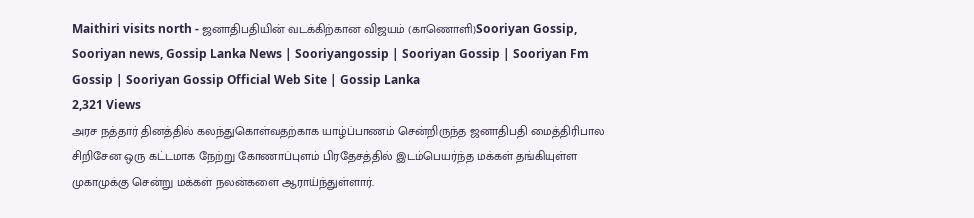Maithiri visits north - ஜனாதிபதியின் வடக்கிற்கான விஜயம் (காணொளி)Sooriyan Gossip, Sooriyan news, Gossip Lanka News | Sooriyangossip | Sooriyan Gossip | Sooriyan Fm Gossip | Sooriyan Gossip Official Web Site | Gossip Lanka
2,321 Views
அரச நத்தார் தினத்தில் கலந்துகொள்வதற்காக யாழ்ப்பாணம் சென்றிருந்த ஜனாதிபதி மைத்திரிபால சிறிசேன ஒரு கட்டமாக நேற்று கோணாப்புளம் பிரதேசத்தில் இடம்பெயர்ந்த மக்கள் தங்கியுள்ள முகாமுக்கு சென்று மக்கள் நலன்களை ஆராய்ந்துள்ளார்.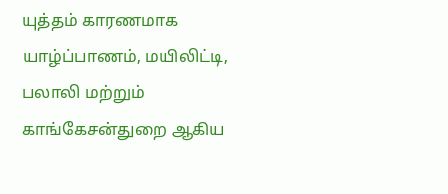யுத்தம் காரணமாக யாழ்ப்பாணம், மயிலிட்டி, பலாலி மற்றும் காங்கேசன்துறை ஆகிய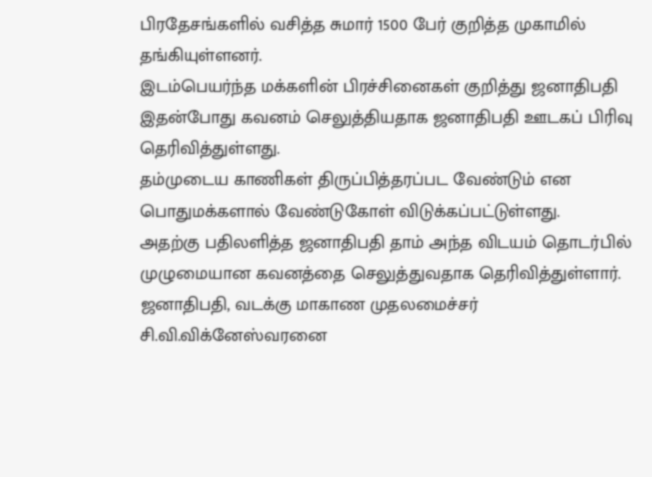பிரதேசங்களில் வசித்த சுமார் 1500 பேர் குறித்த முகாமில் தங்கியுள்ளனர்.
இடம்பெயர்ந்த மக்களின் பிரச்சினைகள் குறித்து ஜனாதிபதி இதன்போது கவனம் செலுத்தியதாக ஜனாதிபதி ஊடகப் பிரிவு தெரிவித்துள்ளது.
தம்முடைய காணிகள் திருப்பித்தரப்பட வேண்டும் என பொதுமக்களால் வேண்டுகோள் விடுக்கப்பட்டுள்ளது.
அதற்கு பதிலளித்த ஜனாதிபதி தாம் அந்த விடயம் தொடர்பில் முழுமையான கவனத்தை செலுத்துவதாக தெரிவித்துள்ளார்.
ஜனாதிபதி, வடக்கு மாகாண முதலமைச்சர் சி.வி.விக்னேஸ்வரனை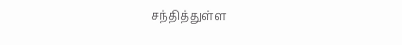சந்தித்துள்ள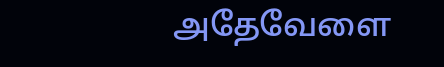அதேவேளை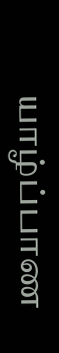யாழ்ப்பாண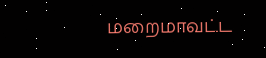மறைமாவட்ட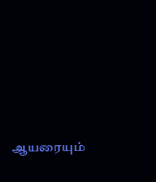ஆயரையும்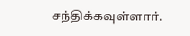சந்திக்கவுள்ளார்.